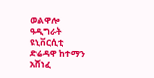ወልዋሎ ዓዲግራት ዩኒቨርሲቲ ድሬዳዋ ከተማን አሸነፈ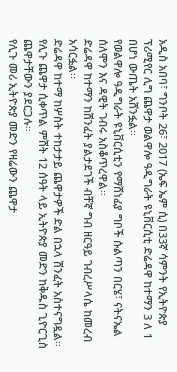አዲስ አበባ፣ ግንቦት 26፣ 2017 (ኤፍ ኤም ሲ) በ33ኛ ሳምንት የኢትዮጵያ ፕሪሚየር ሊግ ጨዋታ ወልዋሎ ዓዲግራት ዩኒቨርሲቲ ድሬዳዋ ከተማን 3 ለ 1 በሆነ ውጤት አሸንፏል፡፡
የወልዋሎ ዓዲግራት ዩኒቨርሲቲን የማሸነፊያ ግቦች ሱልጣን በርሄ፣ ናትናኤል ሰለሞን እና ዳዊት ገብሩ አስቆጥረዋል፡፡
ድሬዳዋ ከተማን ከሽንፈት ያልታደገች ብቸኛ ግብ ዘርዓይ ገብረሥላሴ ከመረብ አሳርፏል፡፡
ድሬዳዋ ከተማ ከሦስት ተከታታይ ጨዋታዎች ድል በኋላ ሽንፈት አስተናግዷል፡፡
የሊጉ ጨዋታ ሲቀጥል ምሽት 12 ሰዓት ላይ ኢትዮጵያ መድን ከቅዱስ ጊዮርጊስ ጨዋታቸውን ያደርጋሉ፡፡
የሊጉ መሪ ኢትዮጵያ መድን የዛሬውን ጨዋታ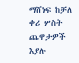ማሸነፍ ከቻለ ቀሪ ሦስት ጨዋታዎች እያሉ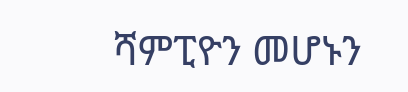ሻምፒዮን መሆኑን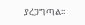ያረጋግጣል፡፡